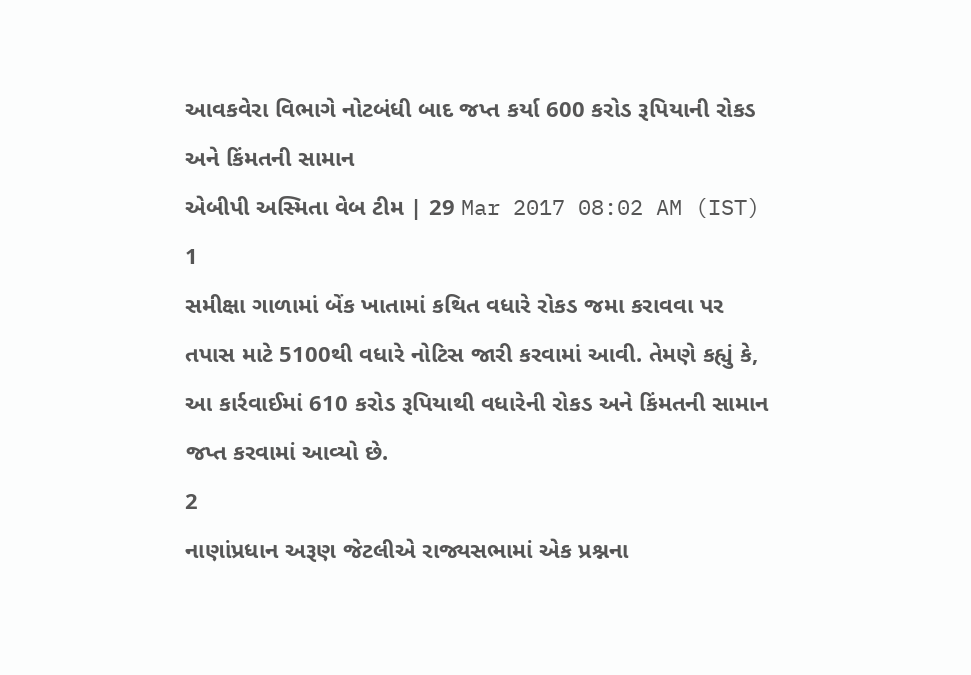આવકવેરા વિભાગે નોટબંધી બાદ જપ્ત કર્યા 600 કરોડ રૂપિયાની રોકડ અને કિંમતની સામાન
એબીપી અસ્મિતા વેબ ટીમ | 29 Mar 2017 08:02 AM (IST)
1
સમીક્ષા ગાળામાં બેંક ખાતામાં કથિત વધારે રોકડ જમા કરાવવા પર તપાસ માટે 5100થી વધારે નોટિસ જારી કરવામાં આવી. તેમણે કહ્યું કે, આ કાર્રવાઈમાં 610 કરોડ રૂપિયાથી વધારેની રોકડ અને કિંમતની સામાન જપ્ત કરવામાં આવ્યો છે.
2
નાણાંપ્રધાન અરૂણ જેટલીએ રાજ્યસભામાં એક પ્રશ્નના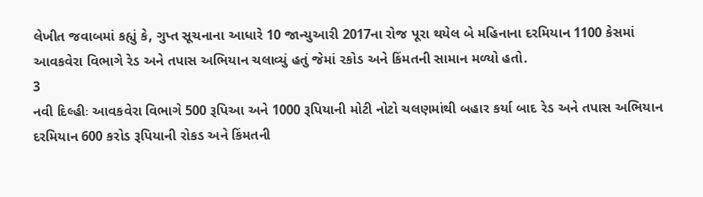લેખીત જવાબમાં કહ્યું કે, ગુપ્ત સૂચનાના આધારે 10 જાન્યુઆરી 2017ના રોજ પૂરા થયેલ બે મહિનાના દરમિયાન 1100 કેસમાં આવકવેરા વિભાગે રેડ અને તપાસ અભિયાન ચલાવ્યું હતું જેમાં રકોડ અને કિંમતની સામાન મળ્યો હતો.
3
નવી દિલ્હીઃ આવકવેરા વિભાગે 500 રૂપિઆ અને 1000 રૂપિયાની મોટી નોટો ચલણમાંથી બહાર કર્યા બાદ રેડ અને તપાસ અભિયાન દરમિયાન 600 કરોડ રૂપિયાની રોકડ અને કિંમતની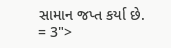સામાન જપ્ત કર્યા છે.
= 3">